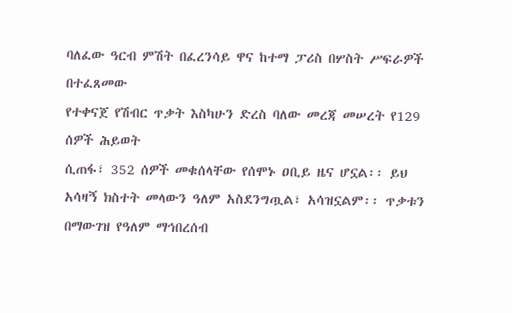ባለፈው ዓርብ ምሽት በፈረንሳይ ዋና ከተማ ፓሪስ በሦስት ሥፍራዎች በተፈጸመው
የተቀናጀ የሽብር ጥቃት እስካሁን ድረስ ባለው መረጃ መሠረት የ129 ሰዎች ሕይወት
ሲጠፋ፣ 352 ሰዎች መቁሰላቸው የሰሞኑ ዐቢይ ዜና ሆኗል፡፡ ይህ አሳዛኝ ክስተት መላውን ዓለም አስደንግጧል፣ አሳዝኗልም፡፡ ጥቃቱን
በማውገዝ የዓለም ማኅበረሰብ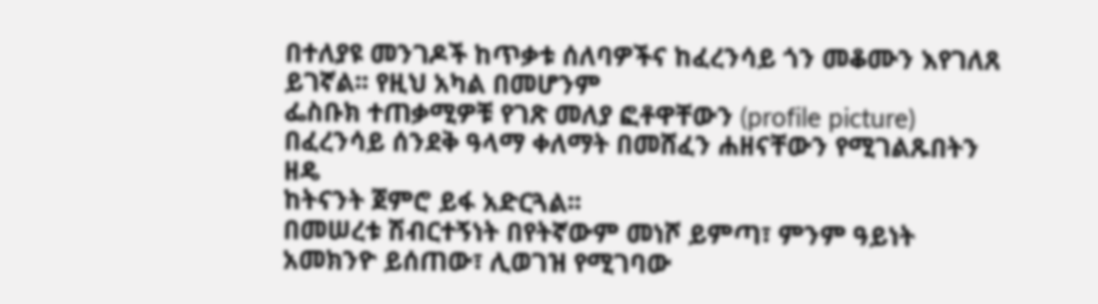በተለያዩ መንገዶች ከጥቃቱ ሰለባዎችና ከፈረንሳይ ጎን መቆሙን እየገለጸ ይገኛል፡፡ የዚህ አካል በመሆንም
ፌስቡክ ተጠቃሚዎቹ የገጽ መለያ ፎቶዋቸውን (profile picture) በፈረንሳይ ሰንደቅ ዓላማ ቀለማት በመሸፈን ሐዘናቸውን የሚገልጹበትን ዘዴ
ከትናንት ጀምሮ ይፋ አድርጓል፡፡
በመሠረቱ ሽብርተኝነት በየትኛውም መነሾ ይምጣ፣ ምንም ዓይነት አመክንዮ ይሰጠው፣ ሊወገዝ የሚገባው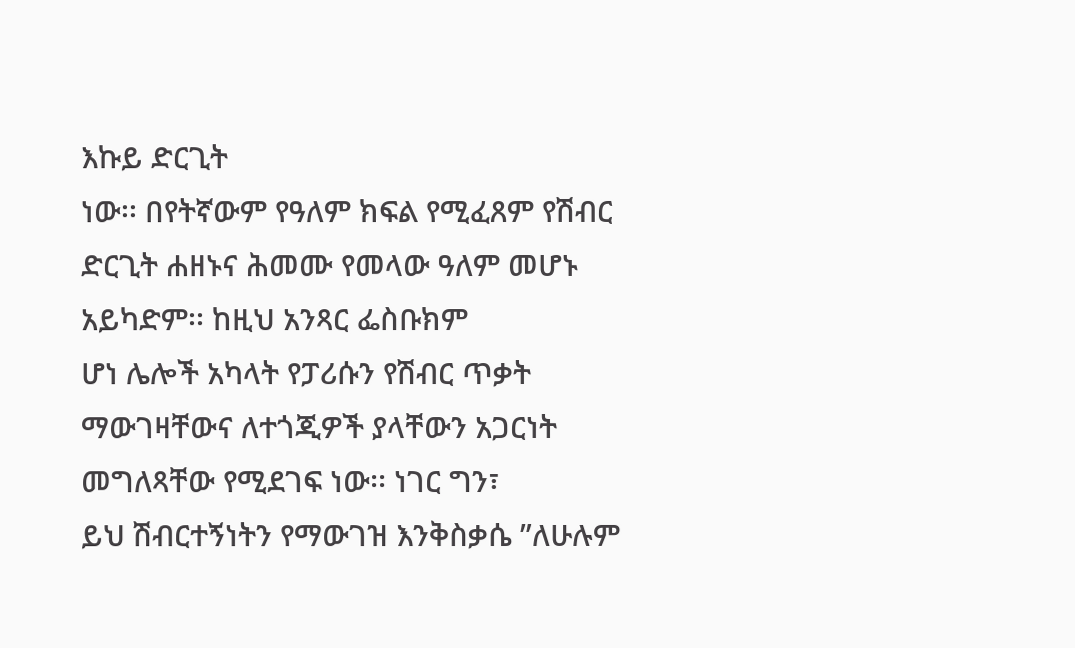እኩይ ድርጊት
ነው፡፡ በየትኛውም የዓለም ክፍል የሚፈጸም የሽብር ድርጊት ሐዘኑና ሕመሙ የመላው ዓለም መሆኑ አይካድም፡፡ ከዚህ አንጻር ፌስቡክም
ሆነ ሌሎች አካላት የፓሪሱን የሽብር ጥቃት ማውገዛቸውና ለተጎጂዎች ያላቸውን አጋርነት መግለጻቸው የሚደገፍ ነው፡፡ ነገር ግን፣
ይህ ሽብርተኝነትን የማውገዝ እንቅስቃሴ ”ለሁሉም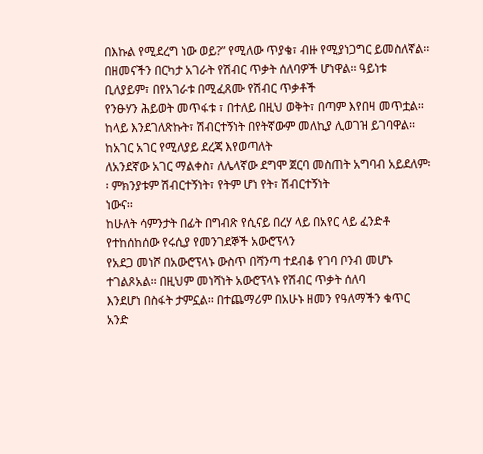በእኩል የሚደረግ ነው ወይ?” የሚለው ጥያቄ፣ ብዙ የሚያነጋግር ይመስለኛል፡፡
በዘመናችን በርካታ አገራት የሽብር ጥቃት ሰለባዎች ሆነዋል፡፡ ዓይነቱ ቢለያይም፣ በየአገራቱ በሚፈጸሙ የሽብር ጥቃቶች
የንፁሃን ሕይወት መጥፋቱ ፣ በተለይ በዚህ ወቅት፣ በጣም እየበዛ መጥቷል፡፡
ከላይ እንደገለጽኩት፣ ሽብርተኝነት በየትኛውም መለኪያ ሊወገዝ ይገባዋል፡፡ ከአገር አገር የሚለያይ ደረጃ እየወጣለት
ለአንደኛው አገር ማልቀስ፣ ለሌላኛው ደግሞ ጀርባ መስጠት አግባብ አይደለም፡፡ ምክንያቱም ሽብርተኝነት፣ የትም ሆነ የት፣ ሽብርተኝነት
ነውና፡፡
ከሁለት ሳምንታት በፊት በግብጽ የሲናይ በረሃ ላይ በአየር ላይ ፈንድቶ የተከሰከሰው የሩሲያ የመንገደኞች አውሮፕላን
የአደጋ መነሾ በአውሮፕላኑ ውስጥ በሻንጣ ተደብቆ የገባ ቦንብ መሆኑ ተገልጾአል፡፡ በዚህም መነሻነት አውሮፕላኑ የሽብር ጥቃት ሰለባ
እንደሆነ በስፋት ታምኗል፡፡ በተጨማሪም በአሁኑ ዘመን የዓለማችን ቁጥር አንድ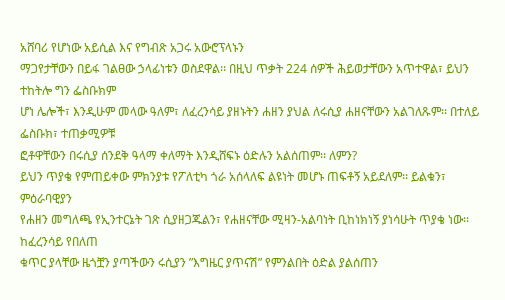አሸባሪ የሆነው አይሲል እና የግብጽ አጋሩ አውሮፕላኑን
ማጋየታቸውን በይፋ ገልፀው ኃላፊነቱን ወስደዋል፡፡ በዚህ ጥቃት 224 ሰዎች ሕይወታቸውን አጥተዋል፣ ይህን ተከትሎ ግን ፌስቡክም
ሆነ ሌሎች፣ እንዲሁም መላው ዓለም፣ ለፈረንሳይ ያዘኑትን ሐዘን ያህል ለሩሲያ ሐዘናቸውን አልገለጹም፡፡ በተለይ ፌስቡክ፣ ተጠቃሚዎቹ
ፎቶዋቸውን በሩሲያ ሰንደቅ ዓላማ ቀለማት እንዲሸፍኑ ዕድሉን አልሰጠም፡፡ ለምን?
ይህን ጥያቄ የምጠይቀው ምክንያቱ የፖለቲካ ጎራ አሰላለፍ ልዩነት መሆኑ ጠፍቶኝ አይደለም፡፡ ይልቁን፣ ምዕራባዊያን
የሐዘን መግለጫ የኢንተርኔት ገጽ ሲያዘጋጁልን፣ የሐዘናቸው ሚዛን-አልባነት ቢከነክነኝ ያነሳሁት ጥያቄ ነው፡፡ ከፈረንሳይ የበለጠ
ቁጥር ያላቸው ዜጎቿን ያጣችውን ሩሲያን ”እግዜር ያጥናሽ” የምንልበት ዕድል ያልሰጠን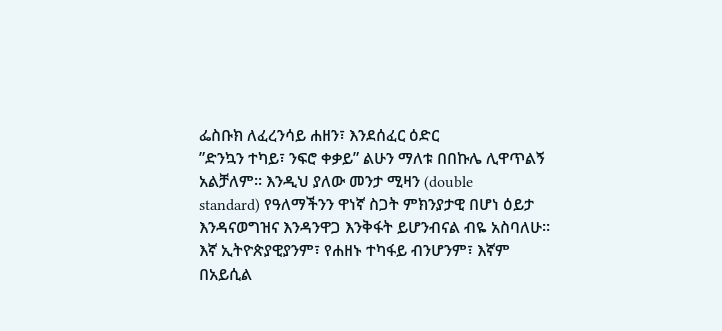ፌስቡክ ለፈረንሳይ ሐዘን፣ እንደሰፈር ዕድር
”ድንኳን ተካይ፣ ንፍሮ ቀቃይ” ልሁን ማለቱ በበኩሌ ሊዋጥልኝ አልቻለም፡፡ እንዲህ ያለው መንታ ሚዛን (double
standard) የዓለማችንን ዋነኛ ስጋት ምክንያታዊ በሆነ ዕይታ እንዳናወግዝና እንዳንዋጋ እንቅፋት ይሆንብናል ብዬ አስባለሁ፡፡
እኛ ኢትዮጵያዊያንም፣ የሐዘኑ ተካፋይ ብንሆንም፣ እኛም በአይሲል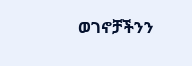ወገኖቻችንን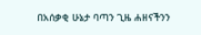በአሰቃቂ ሁኔታ ባጣን ጊዜ ሐዘናችንን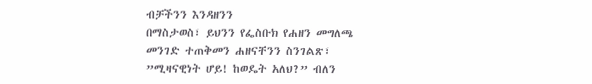ብቻችንን እንዳዘንን
በማስታወስ፣ ይህንን የፌስቡክ የሐዘን መግለጫ መንገድ ተጠቅመን ሐዘናቸንን ስንገልጽ፣ ”ሚዛናዊነት ሆይ! ከወዴት አለህ?” ብለን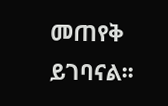መጠየቅ ይገባናል፡፡